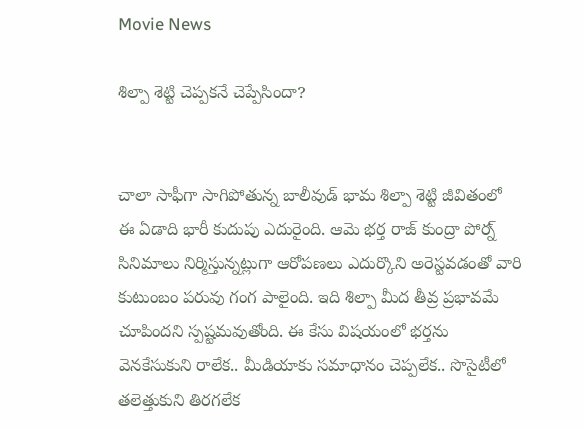Movie News

శిల్పా శెట్టి చెప్పకనే చెప్పేసిందా?


చాలా సాఫీగా సాగిపోతున్న బాలీవుడ్ భామ శిల్పా శెట్టి జీవితంలో ఈ ఏడాది భారీ కుదుపు ఎదురైంది. ఆమె భర్త రాజ్ కుంద్రా పోర్న్ సినిమాలు నిర్మిస్తున్నట్లుగా ఆరోపణలు ఎదుర్కొని అరెస్టవడంతో వారి కుటుంబం పరువు గంగ పాలైంది. ఇది శిల్పా మీద తీవ్ర ప్రభావమే చూపిందని స్పష్టమవుతోంది. ఈ కేసు విషయంలో భర్తను వెనకేసుకుని రాలేక.. మీడియాకు సమాధానం చెప్పలేక.. సొసైటీలో తలెత్తుకుని తిరగలేక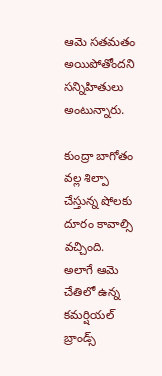ఆమె సతమతం అయిపోతోందని సన్నిహితులు అంటున్నారు.

కుంద్రా బాగోతం వల్ల శిల్పా చేస్తున్న షోలకు దూరం కావాల్సి వచ్చింది. అలాగే ఆమె చేతిలో ఉన్న కమర్షియల్ బ్రాండ్స్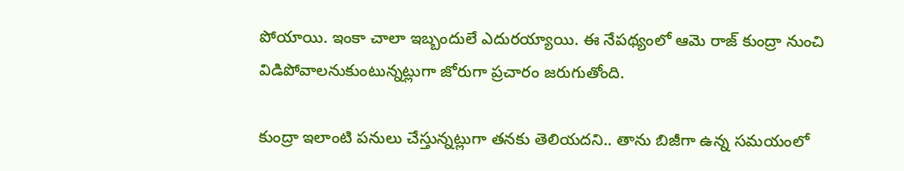పోయాయి. ఇంకా చాలా ఇబ్బందులే ఎదురయ్యాయి. ఈ నేపథ్యంలో ఆమె రాజ్ కుంద్రా నుంచి విడిపోవాలనుకుంటున్నట్లుగా జోరుగా ప్రచారం జరుగుతోంది.

కుంద్రా ఇలాంటి పనులు చేస్తున్నట్లుగా తనకు తెలియదని.. తాను బిజీగా ఉన్న సమయంలో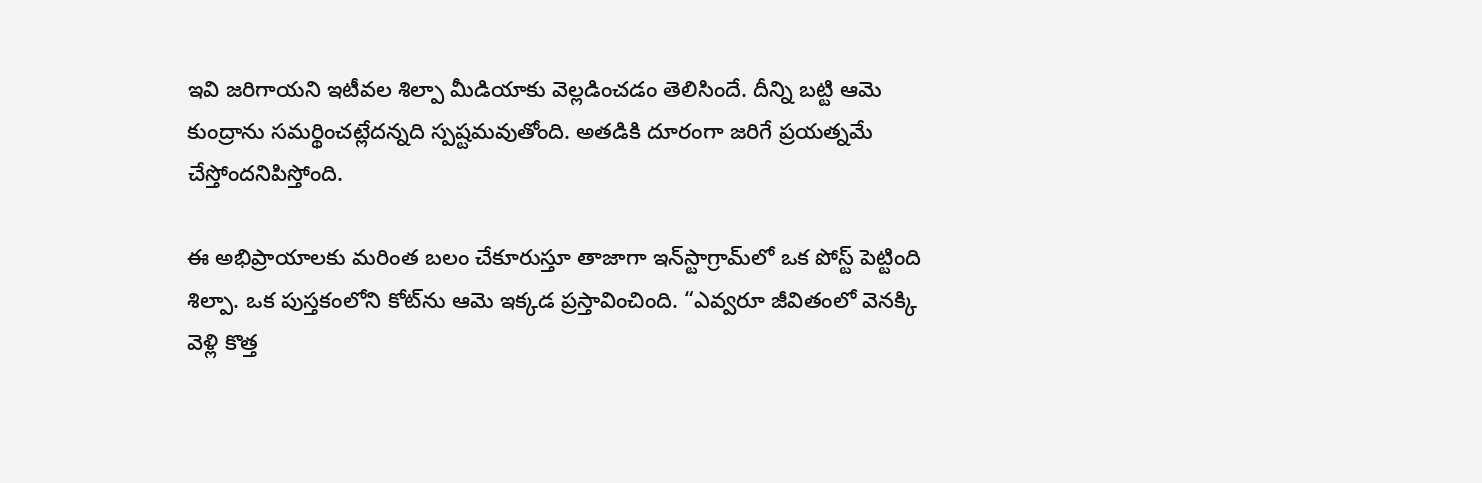ఇవి జరిగాయని ఇటీవల శిల్పా మీడియాకు వెల్లడించడం తెలిసిందే. దీన్ని బట్టి ఆమె కుంద్రాను సమర్థించట్లేదన్నది స్పష్టమవుతోంది. అతడికి దూరంగా జరిగే ప్రయత్నమే చేస్తోందనిపిస్తోంది.

ఈ అభిప్రాయాలకు మరింత బలం చేకూరుస్తూ తాజాగా ఇన్‌స్టాగ్రామ్‌లో ఒక పోస్ట్ పెట్టింది శిల్పా. ఒక పుస్తకంలోని కోట్‌ను ఆమె ఇక్కడ ప్రస్తావించింది. “ఎవ్వరూ జీవితంలో వెనక్కి వెళ్లి కొత్త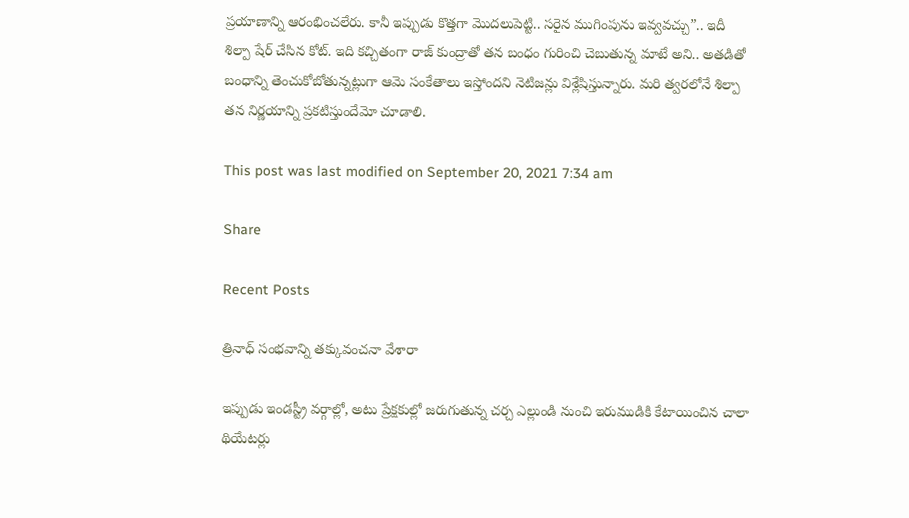ప్రయాణాన్ని ఆరంభించలేరు. కానీ ఇప్పుడు కొత్తగా మొదలుపెట్టి.. సరైన ముగింపును ఇవ్వవచ్చు”.. ఇదీ శిల్పా షేర్ చేసిన కోట్. ఇది కచ్చితంగా రాజ్ కుంద్రాతో తన బంధం గురించి చెబుతున్న మాటే అని.. అతడితో బంధాన్ని తెంచుకోబోతున్నట్లుగా ఆమె సంకేతాలు ఇస్తోందని నెటిజన్లు విశ్లేషిస్తున్నారు. మరి త్వరలోనే శిల్పా తన నిర్ణయాన్ని ప్రకటిస్తుందేమో చూడాలి.

This post was last modified on September 20, 2021 7:34 am

Share

Recent Posts

త్రినాధ్ సంభవాన్ని తక్కువంచనా వేశారా

ఇప్పుడు ఇండస్ట్రీ వర్గాల్లో, అటు ప్రేక్షకుల్లో జరుగుతున్న చర్చ ఎల్లుండి నుంచి ఇరుముడికి కేటాయించిన చాలా థియేటర్లు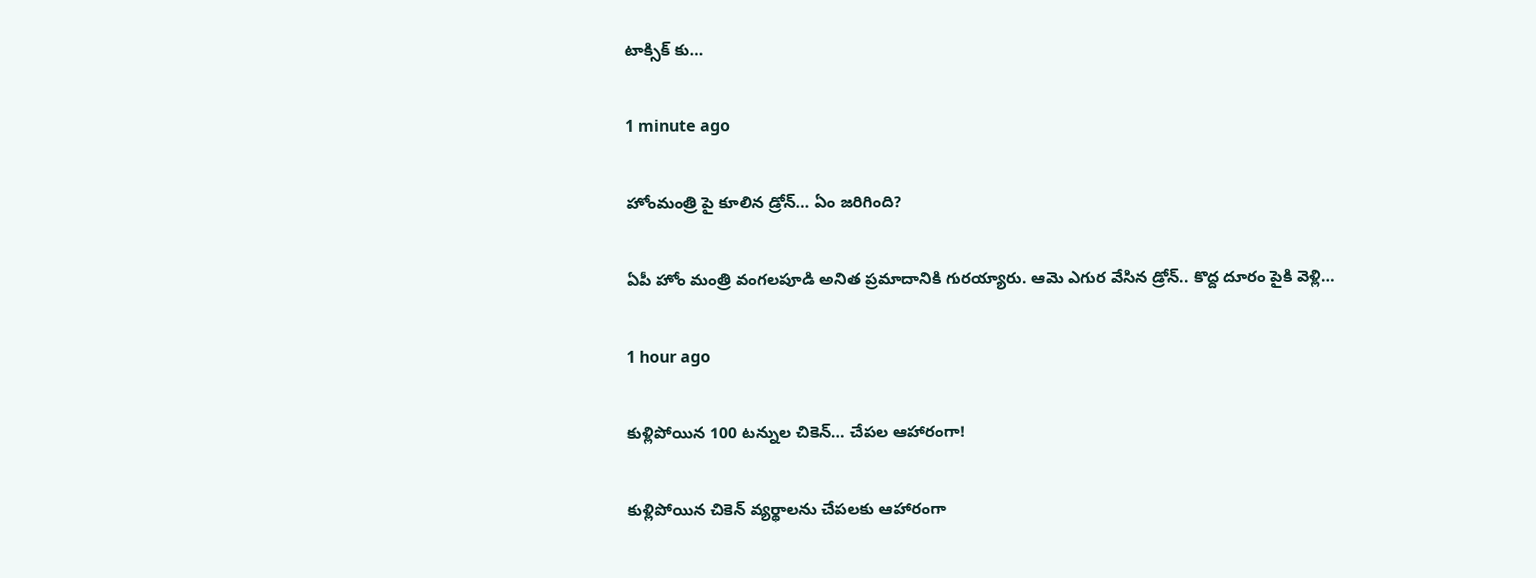టాక్సిక్ కు…

1 minute ago

హోంమంత్రి పై కూలిన డ్రోన్‌… ఏం జ‌రిగింది?

ఏపీ హోం మంత్రి వంగ‌ల‌పూడి అనిత ప్ర‌మాదానికి గుర‌య్యారు. ఆమె ఎగుర వేసిన డ్రోన్‌.. కొద్ద దూరం పైకి వెళ్లి…

1 hour ago

కుళ్లిపోయిన 100 టన్నుల చికెన్‌… చేపల ఆహారంగా!

కుళ్లిపోయిన చికెన్‌ వ్యర్థాలను చేపలకు ఆహారంగా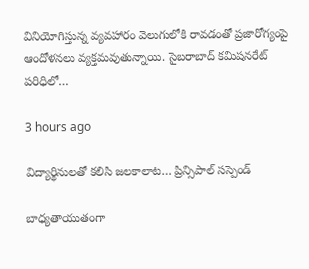వినియోగిస్తున్న వ్యవహారం వెలుగులోకి రావడంతో ప్రజారోగ్యంపై ఆందోళనలు వ్యక్తమవుతున్నాయి. సైబరాబాద్‌ కమిషనరేట్‌ పరిధిలో…

3 hours ago

విద్యార్థినులతో కలిసి జలకాలాట… ప్రిన్సిపాల్ సస్పెండ్

బాధ్యతాయుతంగా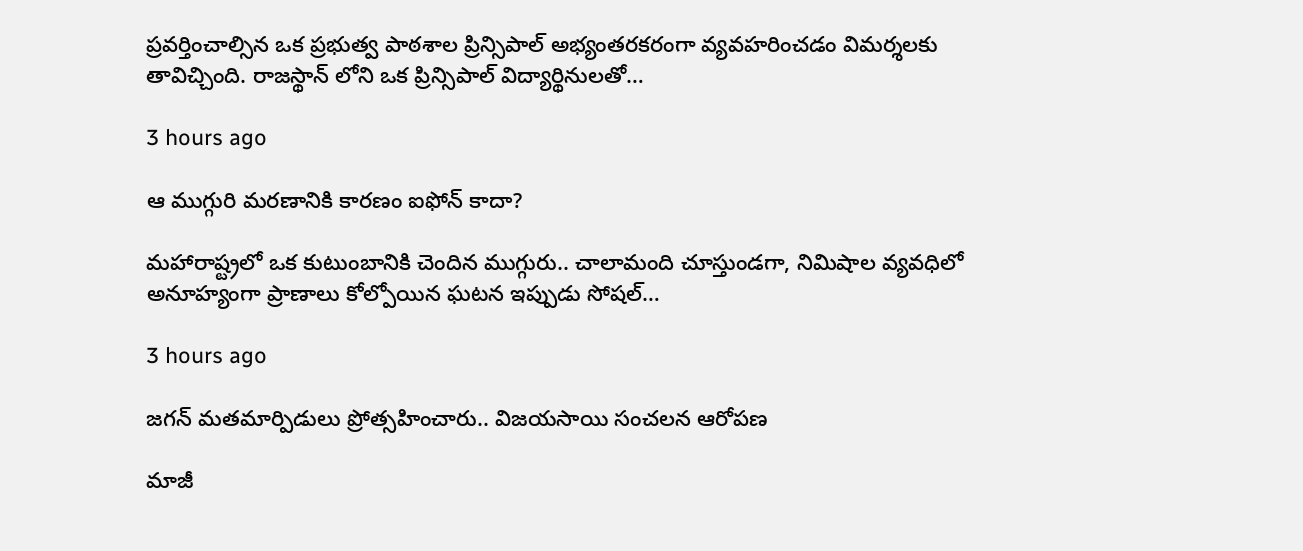ప్రవర్తించాల్సిన ఒక ప్రభుత్వ పాఠశాల ప్రిన్సిపాల్ అభ్యంతరకరంగా వ్యవహరించడం విమర్శలకు తావిచ్చింది. రాజస్థాన్ లోని ఒక ప్రిన్సిపాల్ విద్యార్థినులతో…

3 hours ago

ఆ ముగ్గురి మ‌ర‌ణానికి కార‌ణం ఐఫోన్ కాదా?

మ‌హారాష్ట్ర‌లో ఒక కుటుంబానికి చెందిన ముగ్గురు.. చాలామంది చూస్తుండ‌గా, నిమిషాల వ్య‌వ‌ధిలో అనూహ్యంగా ప్రాణాలు కోల్పోయిన ఘ‌ట‌న ఇప్పుడు సోష‌ల్…

3 hours ago

జగన్ మతమార్పిడులు ప్రోత్సహించారు.. విజయసాయి సంచలన ఆరోపణ

మాజీ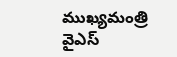ముఖ్యమంత్రి వైఎస్‌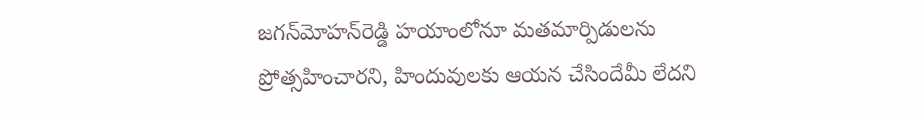జగన్‌మోహన్‌రెడ్డి హయాంలోనూ మతమార్పిడులను ప్రోత్సహించారని, హిందువులకు ఆయన చేసిందేమీ లేదని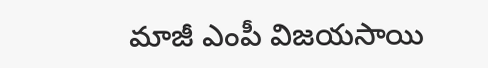మాజీ ఎంపీ విజయసాయి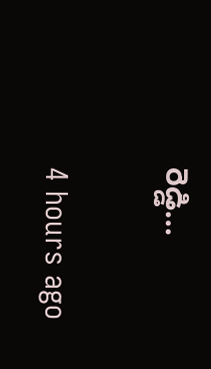రెడ్డి…

4 hours ago